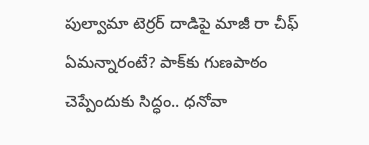పుల్వామా టెర్రర్ దాడిపై మాజీ రా చీఫ్ ఏమన్నారంటే? పాక్‌కు గుణపాఠం చెప్పేందుకు సిద్ధం.. ధనోవా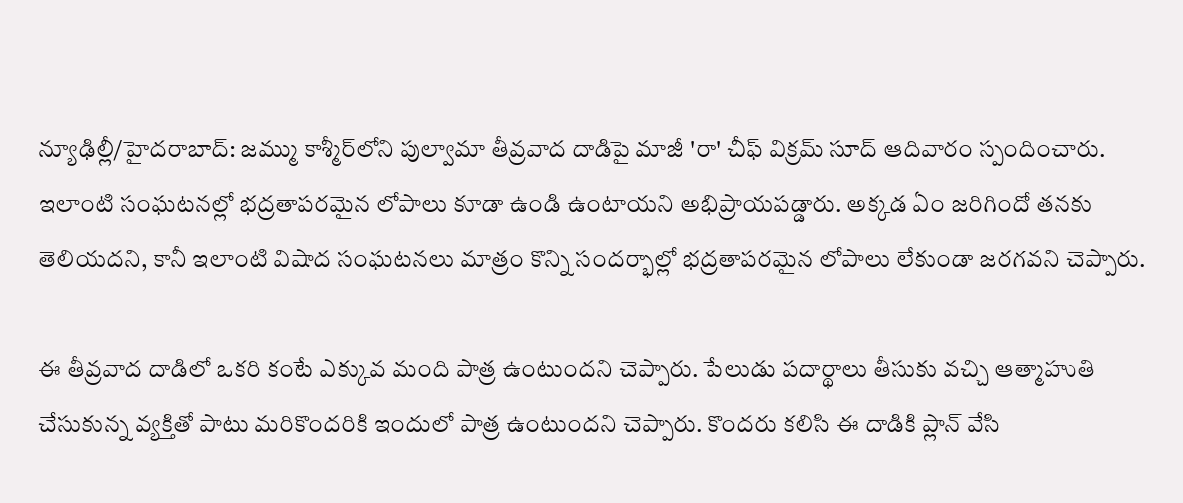న్యూఢిల్లీ/హైదరాబాద్: జమ్ము కాశ్మీర్‌లోని పుల్వామా తీవ్రవాద దాడిపై మాజీ 'రా' చీఫ్ విక్రమ్ సూద్ ఆదివారం స్పందించారు. ఇలాంటి సంఘటనల్లో భద్రతాపరమైన లోపాలు కూడా ఉండి ఉంటాయని అభిప్రాయపడ్డారు. అక్కడ ఏం జరిగిందో తనకు తెలియదని, కానీ ఇలాంటి విషాద సంఘటనలు మాత్రం కొన్ని సందర్భాల్లో భద్రతాపరమైన లోపాలు లేకుండా జరగవని చెప్పారు.

ఈ తీవ్రవాద దాడిలో ఒకరి కంటే ఎక్కువ మంది పాత్ర ఉంటుందని చెప్పారు. పేలుడు పదార్థాలు తీసుకు వచ్చి ఆత్మాహుతి చేసుకున్న వ్యక్తితో పాటు మరికొందరికి ఇందులో పాత్ర ఉంటుందని చెప్పారు. కొందరు కలిసి ఈ దాడికి ప్లాన్ వేసి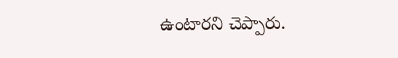ఉంటారని చెప్పారు.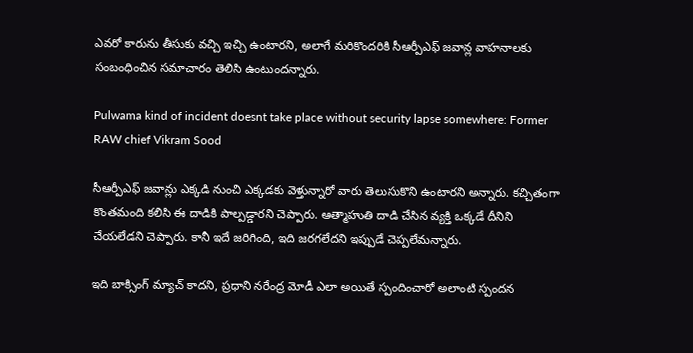ఎవరో కారును తీసుకు వచ్చి ఇచ్చి ఉంటారని, అలాగే మరికొందరికి సీఆర్పీఎఫ్ జవాన్ల వాహనాలకు సంబంధించిన సమాచారం తెలిసి ఉంటుందన్నారు.

Pulwama kind of incident doesnt take place without security lapse somewhere: Former RAW chief Vikram Sood

సీఆర్పీఎఫ్ జవాన్లు ఎక్కడి నుంచి ఎక్కడకు వెళ్తున్నారో వారు తెలుసుకొని ఉంటారని అన్నారు. కచ్చితంగా కొంతమంది కలిసి ఈ దాడికి పాల్పడ్డారని చెప్పారు. ఆత్మాహుతి దాడి చేసిన వ్యక్తి ఒక్కడే దీనిని చేయలేడని చెప్పారు. కానీ ఇదే జరిగింది, ఇది జరగలేదని ఇప్పుడే చెప్పలేమన్నారు.

ఇది బాక్సింగ్ మ్యాచ్ కాదని, ప్రధాని నరేంద్ర మోడీ ఎలా అయితే స్పందించారో అలాంటి స్పందన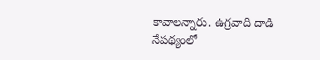కావాలన్నారు. ఉగ్రవాది దాడి నేపథ్యంలో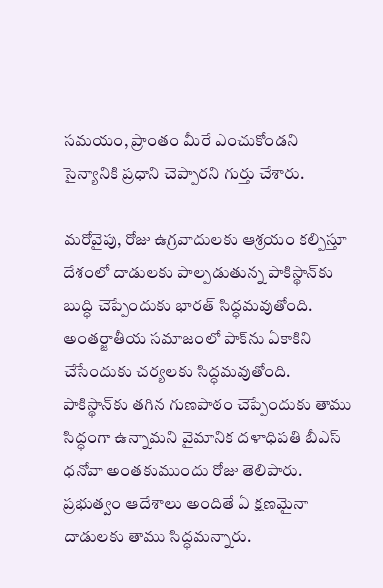సమయం, ప్రాంతం మీరే ఎంచుకోండని సైన్యానికి ప్రధాని చెప్పారని గుర్తు చేశారు.

మరోవైపు, రోజు ఉగ్రవాదులకు ఆశ్రయం కల్పిస్తూ దేశంలో దాడులకు పాల్పడుతున్న పాకిస్థాన్‌కు బుద్ధి చెప్పేందుకు భారత్‌ సిద్ధమవుతోంది. అంతర్జాతీయ సమాజంలో పాక్‌ను ఏకాకిని చేసేందుకు చర్యలకు సిద్ధమవుతోంది. పాకిస్థాన్‌కు తగిన గుణపాఠం చెప్పేందుకు తాము సిద్ధంగా ఉన్నామని వైమానిక దళాధిపతి బీఎస్‌ ధనోవా అంతకుముందు రోజు తెలిపారు. ప్రభుత్వం ఆదేశాలు అందితే ఏ క్షణమైనా దాడులకు తాము సిద్ధమన్నారు.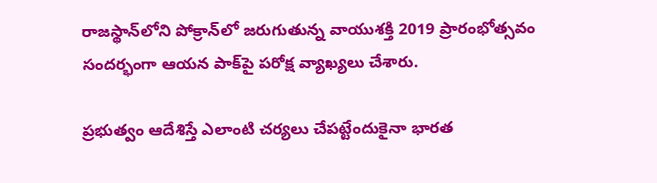రాజస్థాన్‌లోని పోక్రాన్‌లో జరుగుతున్న వాయుశక్తి 2019 ప్రారంభోత్సవం సందర్భంగా ఆయన పాక్‌పై పరోక్ష వ్యాఖ్యలు చేశారు.

ప్రభుత్వం ఆదేశిస్తే ఎలాంటి చర్యలు చేపట్టేందుకైనా భారత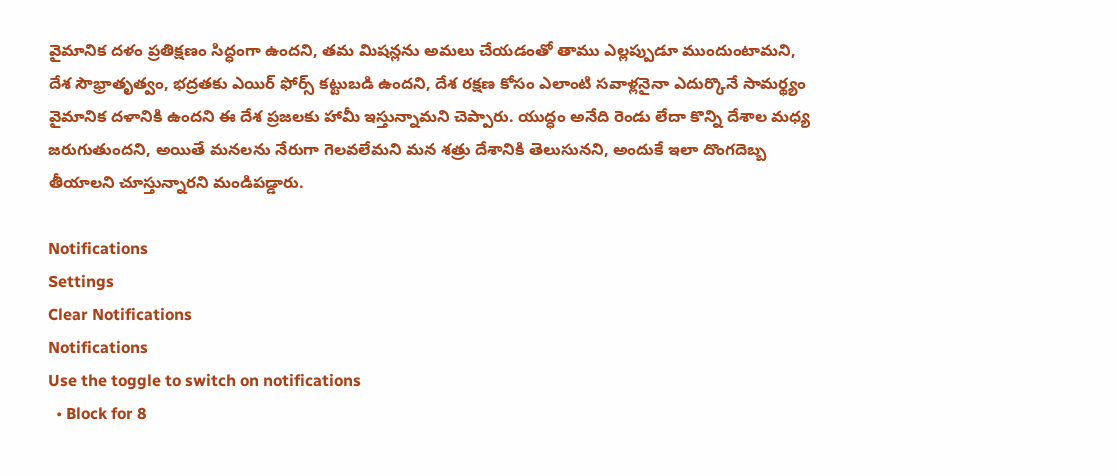వైమానిక దళం ప్రతిక్షణం సిద్ధంగా ఉందని, తమ మిషన్లను అమలు చేయడంతో తాము ఎల్లప్పుడూ ముందుంటామని, దేశ సౌభ్రాతృత్వం, భద్రతకు ఎయిర్ ఫోర్స్‌ కట్టుబడి ఉందని, దేశ రక్షణ కోసం ఎలాంటి సవాళ్లనైనా ఎదుర్కొనే సామర్థ్యం వైమానిక దళానికి ఉందని ఈ దేశ ప్రజలకు హామీ ఇస్తున్నామని చెప్పారు. యుద్ధం అనేది రెండు లేదా కొన్ని దేశాల మధ్య జరుగుతుందని, అయితే మనలను నేరుగా గెలవలేమని మన శత్రు దేశానికి తెలుసునని, అందుకే ఇలా దొంగదెబ్బ తీయాలని చూస్తున్నారని మండిపడ్డారు.

Notifications
Settings
Clear Notifications
Notifications
Use the toggle to switch on notifications
  • Block for 8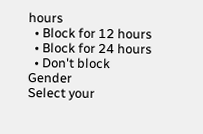hours
  • Block for 12 hours
  • Block for 24 hours
  • Don't block
Gender
Select your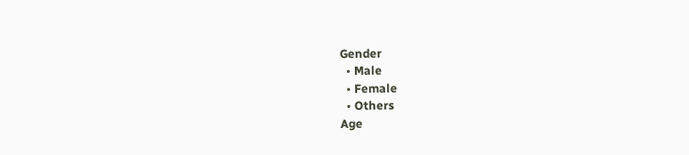Gender
  • Male
  • Female
  • Others
Age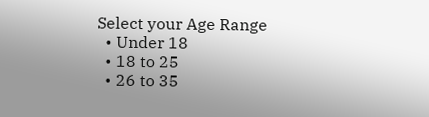Select your Age Range
  • Under 18
  • 18 to 25
  • 26 to 35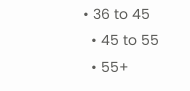• 36 to 45
  • 45 to 55
  • 55+